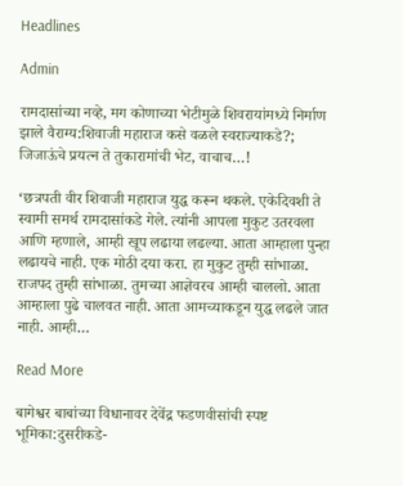Headlines

Admin

रामदासांच्या नव्हे, मग कोणाच्या भेटीमुळे शिवरायांमध्ये निर्माण झाले वैराग्य:शिवाजी महाराज कसे वळले स्वराज्याकडे?; जिजाऊंचे प्रयत्न ते तुकारामांची भेट, वाचाच…!

‘छत्रपती वीर शिवाजी महाराज युद्ध करून थकले. एकेदिवशी ते स्वामी समर्थ रामदासांकडे गेले. त्यांनी आपला मुकुट उतरवला आणि म्हणाले, आम्ही खूप लढाया लढल्या. आता आम्हाला पुन्हा लढायचे नाही. एक मोठी दया करा. हा मुकुट तुम्ही सांभाळा. राजपद तुम्ही सांभाळा. तुमच्या आज्ञेवरच आम्ही चाललो. आता आम्हाला पुढे चालवत नाही. आता आमच्याकडून युद्ध लढले जात नाही. आम्ही…

Read More

बागेश्वर बाबांच्या विधानावर देवेंद्र फडणवीसांची स्पष्ट भूमिका:दुसरीकडे-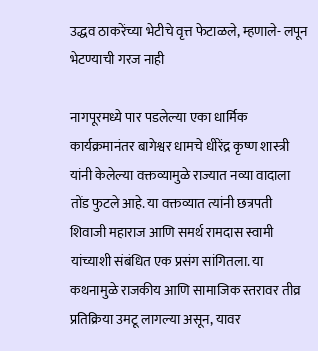उद्धव ठाकरेंच्या भेटीचे वृत्त फेटाळले, म्हणाले- लपून भेटण्याची गरज नाही

नागपूरमध्ये पार पडलेल्या एका धार्मिक कार्यक्रमानंतर बागेश्वर धामचे धीरेंद्र कृष्ण शास्त्री यांनी केलेल्या वक्तव्यामुळे राज्यात नव्या वादाला तोंड फुटले आहे. या वक्तव्यात त्यांनी छत्रपती शिवाजी महाराज आणि समर्थ रामदास स्वामी यांच्याशी संबंधित एक प्रसंग सांगितला. या कथनामुळे राजकीय आणि सामाजिक स्तरावर तीव्र प्रतिक्रिया उमटू लागल्या असून, यावर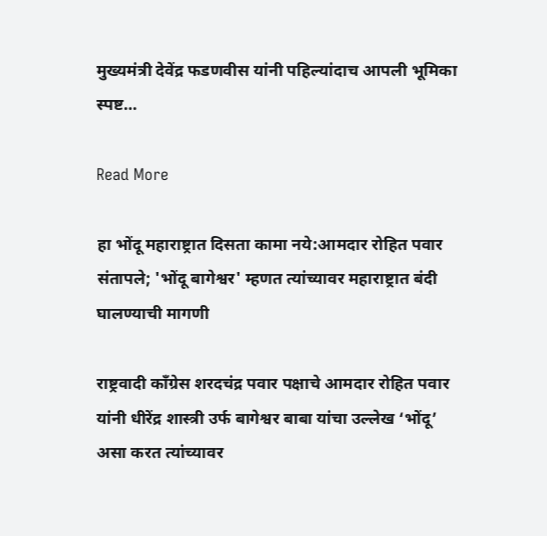मुख्यमंत्री देवेंद्र फडणवीस यांनी पहिल्यांदाच आपली भूमिका स्पष्ट…

Read More

हा भोंदू महाराष्ट्रात दिसता कामा नये:आमदार रोहित पवार संतापले; 'भोंदू बागेश्वर' म्हणत त्यांच्यावर महाराष्ट्रात बंदी घालण्याची मागणी

राष्ट्रवादी काँग्रेस शरदचंद्र पवार पक्षाचे आमदार रोहित पवार यांनी धीरेंद्र शास्त्री उर्फ बागेश्वर बाबा यांचा उल्लेख ‘भोंदू’ असा करत त्यांच्यावर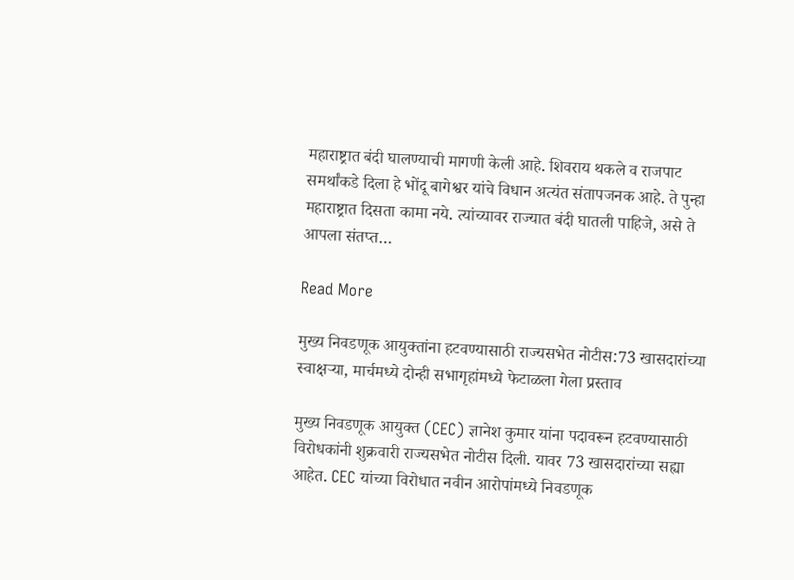महाराष्ट्रात बंदी घालण्याची मागणी केली आहे. शिवराय थकले व राजपाट समर्थांकडे दिला हे भोंदू बागेश्वर यांचे विधान अत्यंत संतापजनक आहे. ते पुन्हा महाराष्ट्रात दिसता कामा नये. त्यांच्यावर राज्यात बंदी घातली पाहिजे, असे ते आपला संतप्त…

Read More

मुख्य निवडणूक आयुक्तांना हटवण्यासाठी राज्यसभेत नोटीस:73 खासदारांच्या स्वाक्षऱ्या, मार्चमध्ये दोन्ही सभागृहांमध्ये फेटाळला गेला प्रस्ताव

मुख्य निवडणूक आयुक्त (CEC) ज्ञानेश कुमार यांना पदावरून हटवण्यासाठी विरोधकांनी शुक्रवारी राज्यसभेत नोटीस दिली. यावर 73 खासदारांच्या सह्या आहेत. CEC यांच्या विरोधात नवीन आरोपांमध्ये निवडणूक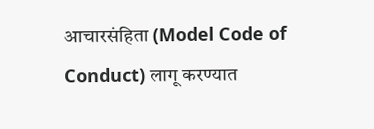आचारसंहिता (Model Code of Conduct) लागू करण्यात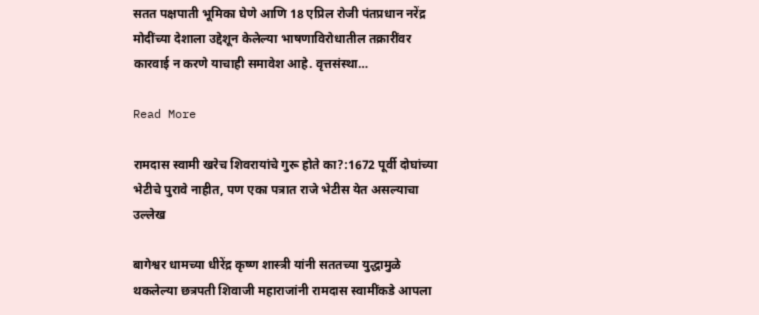सतत पक्षपाती भूमिका घेणे आणि 18 एप्रिल रोजी पंतप्रधान नरेंद्र मोदींच्या देशाला उद्देशून केलेल्या भाषणाविरोधातील तक्रारींवर कारवाई न करणे याचाही समावेश आहे. वृत्तसंस्था…

Read More

रामदास स्वामी खरेच शिवरायांचे गुरू होते का?:1672 पूर्वी दोघांच्या भेटीचे पुरावे नाहीत, पण एका पत्रात राजे भेटीस येत असल्याचा उल्लेख

बागेश्वर धामच्या धीरेंद्र कृष्ण शास्त्री यांनी सततच्या युद्धामुळे थकलेल्या छत्रपती शिवाजी महाराजांनी रामदास स्वामींकडे आपला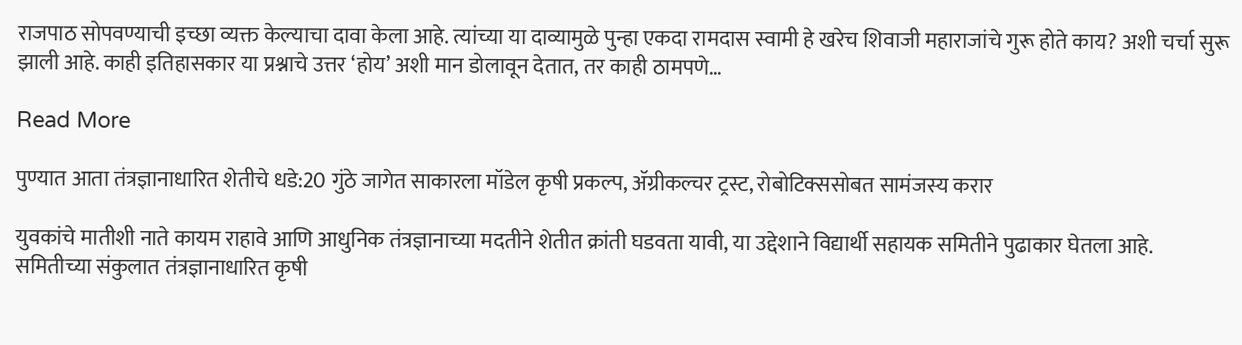राजपाठ सोपवण्याची इच्छा व्यक्त केल्याचा दावा केला आहे. त्यांच्या या दाव्यामुळे पुन्हा एकदा रामदास स्वामी हे खरेच शिवाजी महाराजांचे गुरू होते काय? अशी चर्चा सुरू झाली आहे. काही इतिहासकार या प्रश्नाचे उत्तर ‘होय’ अशी मान डोलावून देतात, तर काही ठामपणे…

Read More

पुण्यात आता तंत्रज्ञानाधारित शेतीचे धडे:20 गुंठे जागेत साकारला मॉडेल कृषी प्रकल्प, ॲग्रीकल्चर ट्रस्ट, रोबोटिक्ससोबत सामंजस्य करार

युवकांचे मातीशी नाते कायम राहावे आणि आधुनिक तंत्रज्ञानाच्या मदतीने शेतीत क्रांती घडवता यावी, या उद्देशाने विद्यार्थी सहायक समितीने पुढाकार घेतला आहे. समितीच्या संकुलात तंत्रज्ञानाधारित कृषी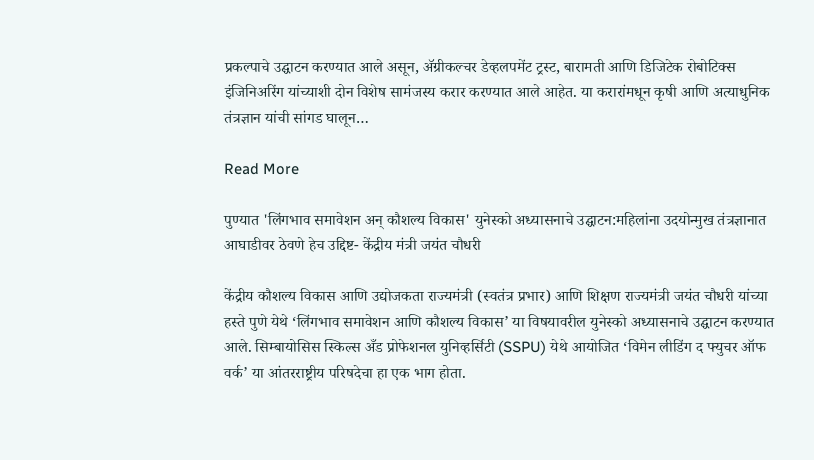प्रकल्पाचे उद्घाटन करण्यात आले असून, ॲग्रीकल्चर डेव्हलपमेंट ट्रस्ट, बारामती आणि डिजिटेक रोबोटिक्स इंजिनिअरिंग यांच्याशी दोन विशेष सामंजस्य करार करण्यात आले आहेत. या करारांमधून कृषी आणि अत्याधुनिक तंत्रज्ञान यांची सांगड घालून…

Read More

पुण्यात 'लिंगभाव समावेशन अन् कौशल्य विकास' युनेस्को अध्यासनाचे उद्घाटन:महिलांना उदयोन्मुख तंत्रज्ञानात आघाडीवर ठेवणे हेच उद्दिष्ट- केंद्रीय मंत्री जयंत चौधरी

केंद्रीय कौशल्य विकास आणि उद्योजकता राज्यमंत्री (स्वतंत्र प्रभार) आणि शिक्षण राज्यमंत्री जयंत चौधरी यांच्या हस्ते पुणे येथे ‘लिंगभाव समावेशन आणि कौशल्य विकास’ या विषयावरील युनेस्को अध्यासनाचे उद्घाटन करण्यात आले. सिम्बायोसिस स्किल्स अँड प्रोफेशनल युनिव्हर्सिटी (SSPU) येथे आयोजित ‘विमेन लीडिंग द फ्युचर ऑफ वर्क’ या आंतरराष्ट्रीय परिषदेचा हा एक भाग होता.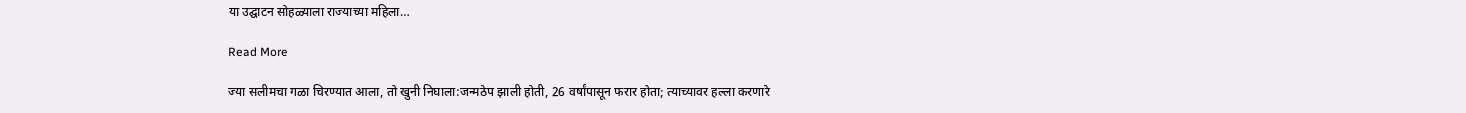या उद्घाटन सोहळ्याला राज्याच्या महिला…

Read More

ज्या सलीमचा गळा चिरण्यात आला, तो खुनी निघाला:जन्मठेप झाली होती, 26 वर्षांपासून फरार होता; त्याच्यावर हल्ला करणारे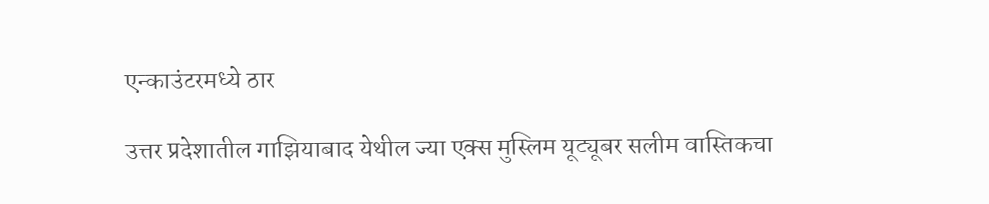एन्काउंटरमध्ये ठार

उत्तर प्रदेशातील गाझियाबाद येथील ज्या एक्स मुस्लिम यूट्यूबर सलीम वास्तिकचा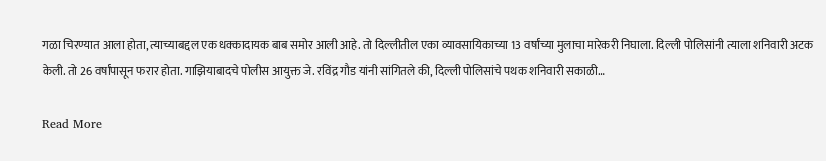गळा चिरण्यात आला होता, त्याच्याबद्दल एक धक्कादायक बाब समोर आली आहे. तो दिल्लीतील एका व्यावसायिकाच्या 13 वर्षांच्या मुलाचा मारेकरी निघाला. दिल्ली पोलिसांनी त्याला शनिवारी अटक केली. तो 26 वर्षांपासून फरार होता. गाझियाबादचे पोलीस आयुक्त जे. रविंद्र गौड यांनी सांगितले की, दिल्ली पोलिसांचे पथक शनिवारी सकाळी…

Read More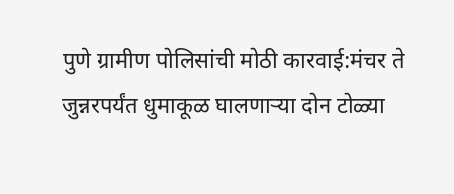पुणे ग्रामीण पोलिसांची मोठी कारवाई:मंचर ते जुन्नरपर्यंत धुमाकूळ घालणाऱ्या दोन टोळ्या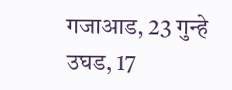गजाआड, 23 गुन्हे उघड, 17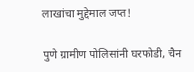लाखांचा मुद्देमाल जप्त!

पुणे ग्रामीण पोलिसांनी घरफोडी, चैन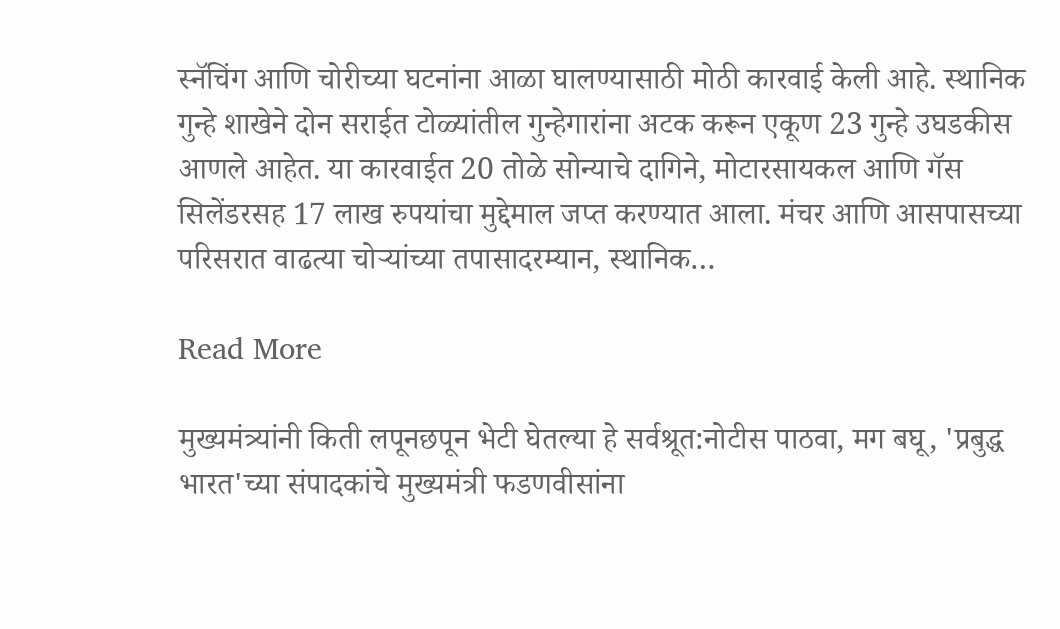स्नॅचिंग आणि चोरीच्या घटनांना आळा घालण्यासाठी मोठी कारवाई केली आहे. स्थानिक गुन्हे शाखेने दोन सराईत टोळ्यांतील गुन्हेगारांना अटक करून एकूण 23 गुन्हे उघडकीस आणले आहेत. या कारवाईत 20 तोळे सोन्याचे दागिने, मोटारसायकल आणि गॅस सिलेंडरसह 17 लाख रुपयांचा मुद्देमाल जप्त करण्यात आला. मंचर आणि आसपासच्या परिसरात वाढत्या चोऱ्यांच्या तपासादरम्यान, स्थानिक…

Read More

मुख्यमंत्र्यांनी किती लपूनछपून भेटी घेतल्या हे सर्वश्रूत:नोटीस पाठवा, मग बघू, 'प्रबुद्ध भारत'च्या संपादकांचे मुख्यमंत्री फडणवीसांना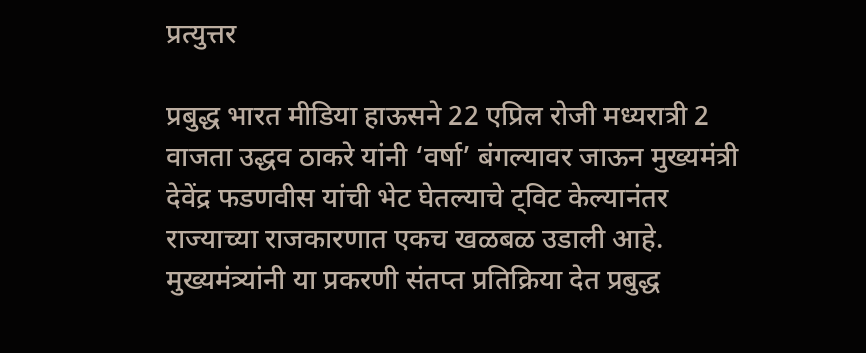प्रत्युत्तर

प्रबुद्ध भारत मीडिया हाऊसने 22 एप्रिल रोजी मध्यरात्री 2 वाजता उद्धव ठाकरे यांनी ‘वर्षा’ बंगल्यावर जाऊन मुख्यमंत्री देवेंद्र फडणवीस यांची भेट घेतल्याचे ट्विट केल्यानंतर राज्याच्या राजकारणात एकच खळबळ उडाली आहे. मुख्यमंत्र्यांनी या प्रकरणी संतप्त प्रतिक्रिया देत प्रबुद्ध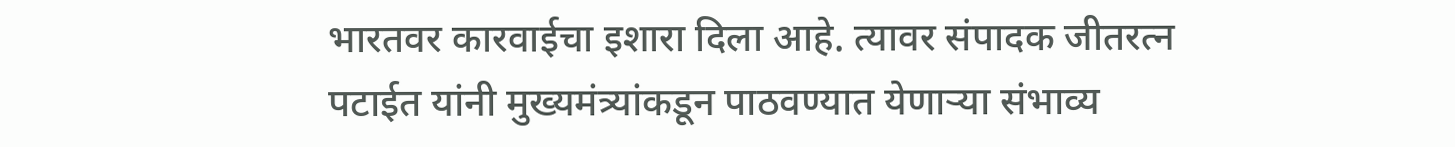भारतवर कारवाईचा इशारा दिला आहे. त्यावर संपादक जीतरत्न पटाईत यांनी मुख्यमंत्र्यांकडून पाठवण्यात येणाऱ्या संभाव्य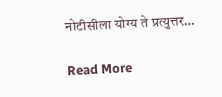नोटीसीला योग्य ते प्रत्युत्तर…

Read More